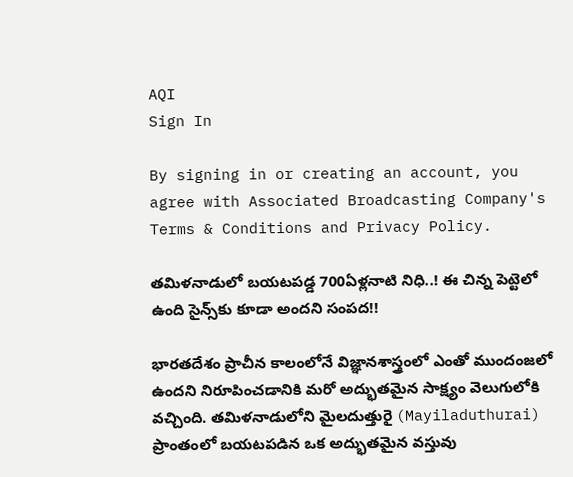AQI
Sign In

By signing in or creating an account, you agree with Associated Broadcasting Company's Terms & Conditions and Privacy Policy.

తమిళనాడులో బయటపడ్డ 700ఏళ్లనాటి నిధి..! ఈ చిన్న పెట్టెలో ఉంది సైన్స్‌కు కూడా అందని సంపద!!

భారతదేశం ప్రాచీన కాలంలోనే విజ్ఞానశాస్త్రంలో ఎంతో ముందంజలో ఉందని నిరూపించడానికి మరో అద్భుతమైన సాక్ష్యం వెలుగులోకి వచ్చింది. తమిళనాడులోని మైలదుత్తురై (Mayiladuthurai) ప్రాంతంలో బయటపడిన ఒక అద్భుతమైన వస్తువు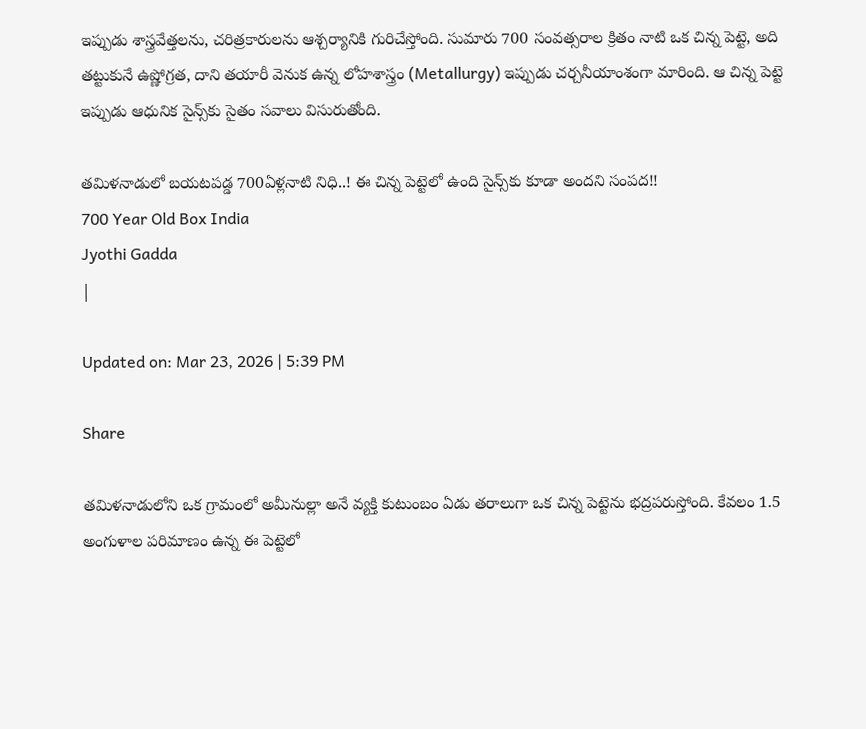ఇప్పుడు శాస్త్రవేత్తలను, చరిత్రకారులను ఆశ్చర్యానికి గురిచేస్తోంది. సుమారు 700 సంవత్సరాల క్రితం నాటి ఒక చిన్న పెట్టె, అది తట్టుకునే ఉష్ణోగ్రత, దాని తయారీ వెనుక ఉన్న లోహశాస్త్రం (Metallurgy) ఇప్పుడు చర్చనీయాంశంగా మారింది. ఆ చిన్న పెట్టె ఇప్పుడు ఆధునిక సైన్స్‌కు సైతం సవాలు విసురుతోంది.

తమిళనాడులో బయటపడ్డ 700ఏళ్లనాటి నిధి..! ఈ చిన్న పెట్టెలో ఉంది సైన్స్‌కు కూడా అందని సంపద!!
700 Year Old Box India
Jyothi Gadda
|

Updated on: Mar 23, 2026 | 5:39 PM

Share

తమిళనాడులోని ఒక గ్రామంలో అమీనుల్లా అనే వ్యక్తి కుటుంబం ఏడు తరాలుగా ఒక చిన్న పెట్టెను భద్రపరుస్తోంది. కేవలం 1.5 అంగుళాల పరిమాణం ఉన్న ఈ పెట్టెలో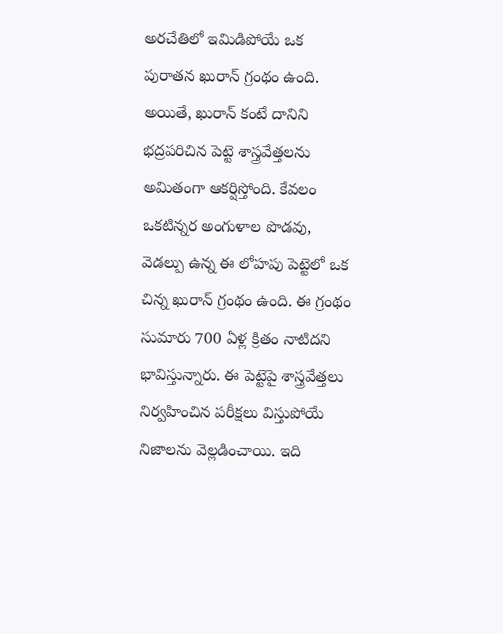అరచేతిలో ఇమిడిపోయే ఒక పురాతన ఖురాన్ గ్రంథం ఉంది. అయితే, ఖురాన్ కంటే దానిని భద్రపరిచిన పెట్టె శాస్త్రవేత్తలను అమితంగా ఆకర్షిస్తోంది. కేవలం ఒకటిన్నర అంగుళాల పొడవు, వెడల్పు ఉన్న ఈ లోహపు పెట్టెలో ఒక చిన్న ఖురాన్ గ్రంథం ఉంది. ఈ గ్రంథం సుమారు 700 ఏళ్ల క్రితం నాటిదని భావిస్తున్నారు. ఈ పెట్టెపై శాస్త్రవేత్తలు నిర్వహించిన పరీక్షలు విస్తుపోయే నిజాలను వెల్లడించాయి. ఇది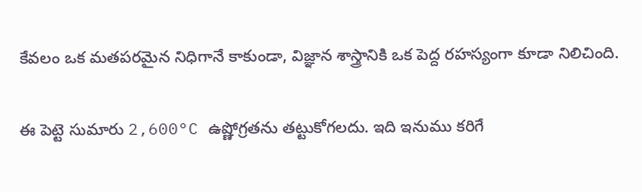కేవలం ఒక మతపరమైన నిధిగానే కాకుండా, విజ్ఞాన శాస్త్రానికి ఒక పెద్ద రహస్యంగా కూడా నిలిచింది.

ఈ పెట్టె సుమారు 2,600°C ఉష్ణోగ్రతను తట్టుకోగలదు. ఇది ఇనుము కరిగే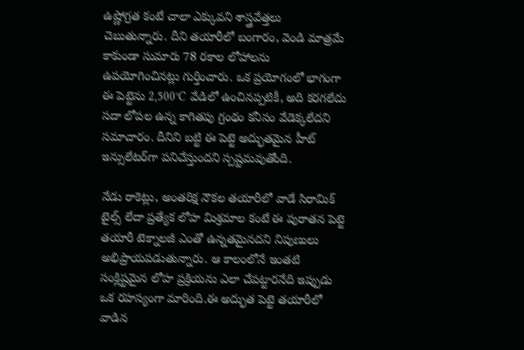ఉష్ణోగ్రత కంటే చాలా ఎక్కువని శాస్త్రవేత్తలు చెబుతున్నారు. దీని తయారీలో బంగారం, వెండి మాత్రమే కాకుండా సుమారు 78 రకాల లోహాలను ఉపయోగించినట్లు గుర్తించారు. ఒక ప్రయోగంలో భాగంగా ఈ పెట్టెను 2,500°C వేడిలో ఉంచినప్పటికీ, అది కరగలేదు సదా లోపల ఉన్న కాగితపు గ్రంథం కనీసం వేడెక్కలేదని సమాచారం. దీనిని బట్టి ఈ పెట్టె అద్భుతమైన హీట్ ఇన్సులేటర్‌గా పనిచేస్తుందని స్పష్టమవుతోంది.

నేడు రాకెట్లు, అంతరిక్ష నౌకల తయారీలో వాడే సిరామిక్ టైల్స్ లేదా ప్రత్యేక లోహ మిశ్రమాల కంటే ఈ పురాతన పెట్టె తయారీ టెక్నాలజీ ఎంతో ఉన్నతమైనదని నిపుణులు అభిప్రాయపడుతున్నారు. ఆ కాలంలోనే ఇంతటి సంక్లిష్టమైన లోహ ప్రక్రియను ఎలా చేపట్టారనేది ఇప్పుడు ఒక రహస్యంగా మారింది.ఈ అద్భుత పెట్టె తయారీలో వాడిన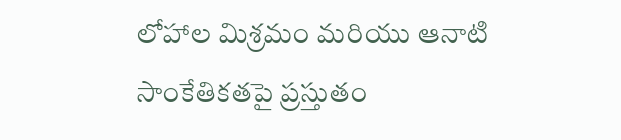లోహాల మిశ్రమం మరియు ఆనాటి సాంకేతికతపై ప్రస్తుతం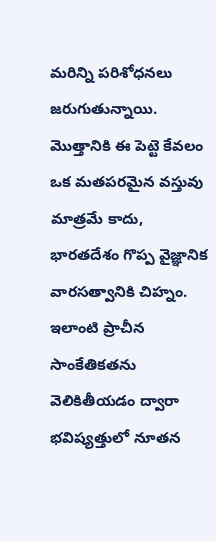మరిన్ని పరిశోధనలు జరుగుతున్నాయి. మొత్తానికి ఈ పెట్టె కేవలం ఒక మతపరమైన వస్తువు మాత్రమే కాదు, భారతదేశం గొప్ప వైజ్ఞానిక వారసత్వానికి చిహ్నం. ఇలాంటి ప్రాచీన సాంకేతికతను వెలికితీయడం ద్వారా భవిష్యత్తులో నూతన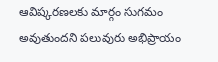ఆవిష్కరణలకు మార్గం సుగమం అవుతుందని పలువురు అభిప్రాయం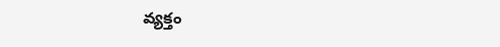వ్యక్తం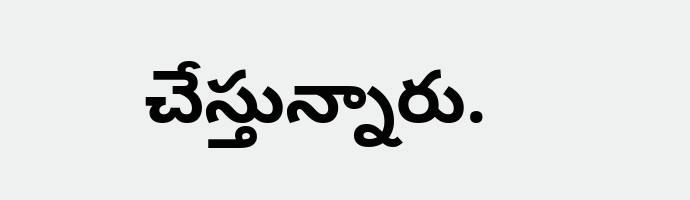చేస్తున్నారు.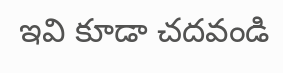ఇవి కూడా చదవండి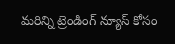మరిన్ని ట్రెండింగ్ న్యూస్ కోసం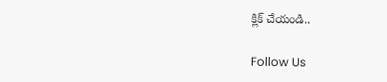క్లిక్ చేయండి..

Follow Us